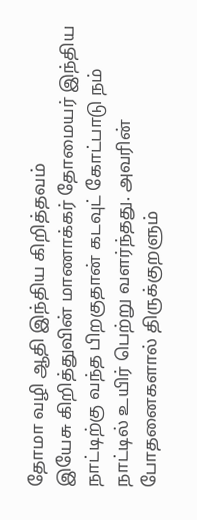தோமா வழி ஆதி இந்திய கிறித்தவம்
இயேசு கிறித்துவின் மாணாக்கர் தோமையர் இந்திய நாட்டிற்கு வந்த பிறகுதான் கடவுட் கோட்பாடு நம் நாட்டில் உயிர் பெற்று வளர்ந்தது. அவரின் போதனைகளால் திருக்குறளும்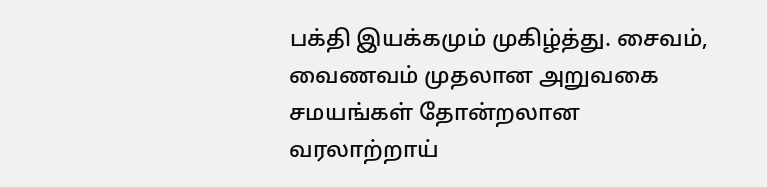பக்தி இயக்கமும் முகிழ்த்து. சைவம், வைணவம் முதலான அறுவகை சமயங்கள் தோன்றலான வரலாற்றாய்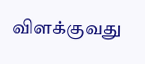விளக்குவது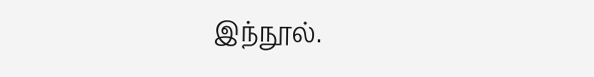இந்நூல்.